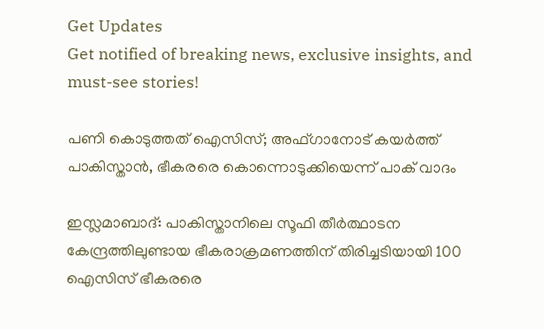Get Updates
Get notified of breaking news, exclusive insights, and must-see stories!

പണി കൊടുത്തത് ഐസിസ്; അഫ്ഗാനോട് കയര്‍ത്ത് പാകിസ്താന്‍, ഭീകരരെ കൊന്നൊടുക്കിയെന്ന് പാക് വാദം

ഇസ്ലമാബാദ്: പാകിസ്താനിലെ സൂഫി തീര്‍ത്ഥാടന കേന്ദ്രത്തിലുണ്ടായ ഭീകരാക്രമണത്തിന് തിരിച്ചടിയായി 100 ഐസിസ് ഭീകരരെ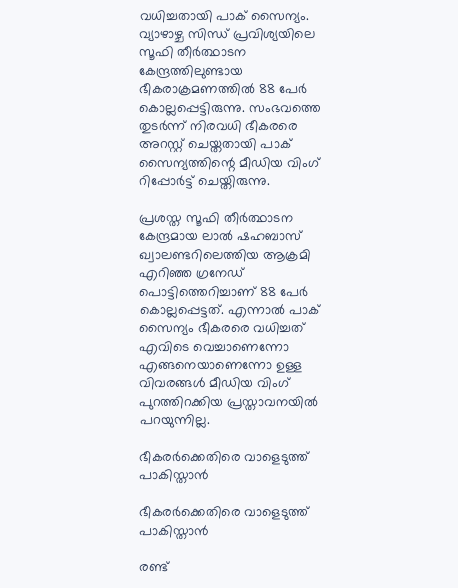വധിച്ചതായി പാക് സൈന്യം. വ്യാഴാഴ്ച സിന്ധ് പ്രവിശ്യയിലെ സൂഫി തീര്‍ത്ഥാടന കേന്ദ്രത്തിലുണ്ടായ ഭീകരാക്രമണത്തില്‍ 88 പേര്‍ കൊല്ലപ്പെട്ടിരുന്നു. സംഭവത്തെ തുടര്‍ന്ന് നിരവധി ഭീകരരെ അറസ്റ്റ് ചെയ്തതായി പാക് സൈന്യത്തിന്റെ മീഡിയ വിംഗ് റിപ്പോര്‍ട്ട് ചെയ്തിരുന്നു.

പ്രശസ്ത സൂഫി തീര്‍ത്ഥാടന കേന്ദ്രമായ ലാല്‍ ഷഹബാസ് ഖ്വാലണ്ടറിലെത്തിയ ആക്രമി എറിഞ്ഞ ഗ്രനേഡ് പൊട്ടിത്തെറിച്ചാണ് 88 പേര്‍ കൊല്ലപ്പെട്ടത്. എന്നാല്‍ പാക് സൈന്യം ഭീകരരെ വധിച്ചത് എവിടെ വെച്ചാണെന്നോ എങ്ങനെയാണെന്നോ ഉള്ള വിവരങ്ങള്‍ മീഡിയ വിംഗ് പുറത്തിറക്കിയ പ്രസ്താവനയില്‍ പറയുന്നില്ല.

ഭീകരര്‍ക്കെതിരെ വാളെടുത്ത് പാകിസ്താന്‍

ഭീകരര്‍ക്കെതിരെ വാളെടുത്ത് പാകിസ്താന്‍

രണ്ട്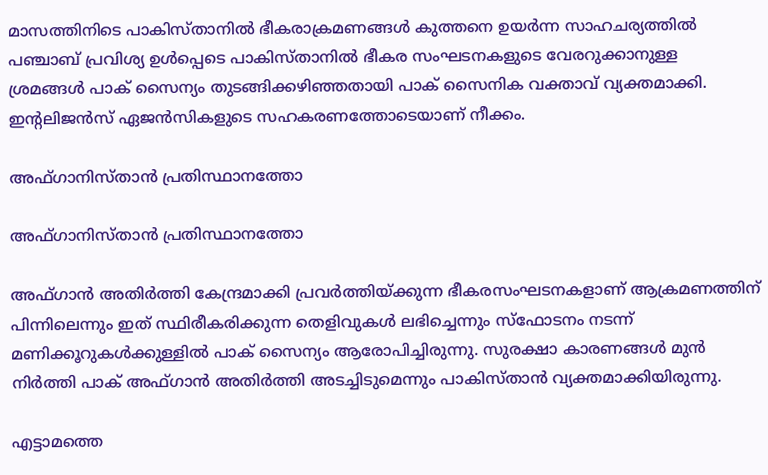മാസത്തിനിടെ പാകിസ്താനില്‍ ഭീകരാക്രമണങ്ങള്‍ കുത്തനെ ഉയര്‍ന്ന സാഹചര്യത്തില്‍ പഞ്ചാബ് പ്രവിശ്യ ഉള്‍പ്പെടെ പാകിസ്താനില്‍ ഭീകര സംഘടനകളുടെ വേരറുക്കാനുള്ള ശ്രമങ്ങള്‍ പാക് സൈന്യം തുടങ്ങിക്കഴിഞ്ഞതായി പാക് സൈനിക വക്താവ് വ്യക്തമാക്കി. ഇന്റലിജന്‍സ് ഏജന്‍സികളുടെ സഹകരണത്തോടെയാണ് നീക്കം.

അഫ്ഗാനിസ്താന്‍ പ്രതിസ്ഥാനത്തോ

അഫ്ഗാനിസ്താന്‍ പ്രതിസ്ഥാനത്തോ

അഫ്ഗാന്‍ അതിര്‍ത്തി കേന്ദ്രമാക്കി പ്രവര്‍ത്തിയ്ക്കുന്ന ഭീകരസംഘടനകളാണ് ആക്രമണത്തിന് പിന്നിലെന്നും ഇത് സ്ഥിരീകരിക്കുന്ന തെളിവുകള്‍ ലഭിച്ചെന്നും സ്‌ഫോടനം നടന്ന് മണിക്കൂറുകള്‍ക്കുള്ളില്‍ പാക് സൈന്യം ആരോപിച്ചിരുന്നു. സുരക്ഷാ കാരണങ്ങള്‍ മുന്‍ നിര്‍ത്തി പാക് അഫ്ഗാന്‍ അതിര്‍ത്തി അടച്ചിടുമെന്നും പാകിസ്താന്‍ വ്യക്തമാക്കിയിരുന്നു.

എട്ടാമത്തെ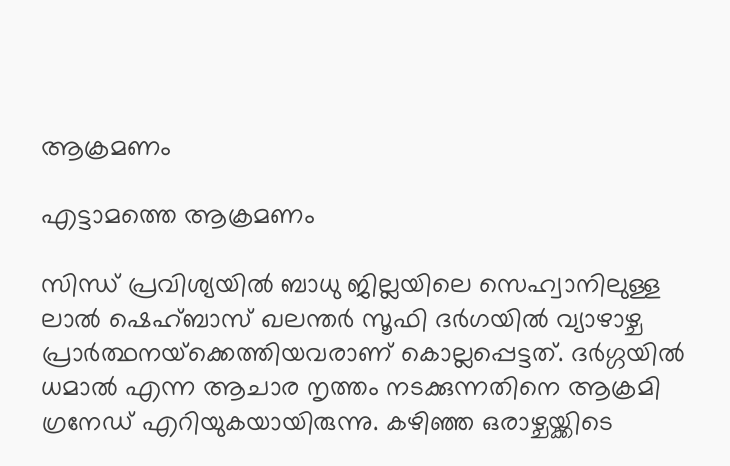ആക്രമണം

എട്ടാമത്തെ ആക്രമണം

സിന്ധ് പ്രവിശ്യയില്‍ ബാധു ജില്ലയിലെ സെഹ്വാനിലുള്ള ലാല്‍ ഷെഹ്ബാസ് ഖലന്തര്‍ സൂഫി ദര്‍ഗയില്‍ വ്യാഴാഴ്ച പ്രാര്‍ത്ഥനയ്‌ക്കെത്തിയവരാണ് കൊല്ലപ്പെട്ടത്. ദര്‍ഗ്ഗയില്‍ ധമാല്‍ എന്ന ആചാര നൃത്തം നടക്കുന്നതിനെ ആക്രമി ഗ്രനേഡ് എറിയുകയായിരുന്നു. കഴിഞ്ഞ ഒരാഴ്ചയ്ക്കിടെ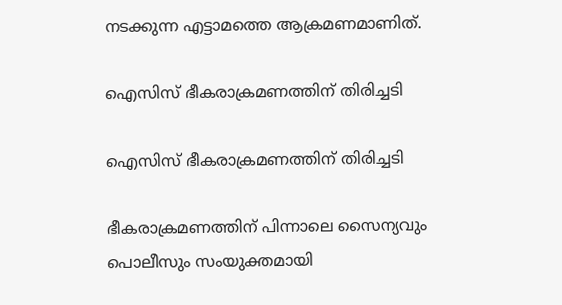നടക്കുന്ന എട്ടാമത്തെ ആക്രമണമാണിത്.

ഐസിസ് ഭീകരാക്രമണത്തിന് തിരിച്ചടി

ഐസിസ് ഭീകരാക്രമണത്തിന് തിരിച്ചടി

ഭീകരാക്രമണത്തിന് പിന്നാലെ സൈന്യവും പൊലീസും സംയുക്തമായി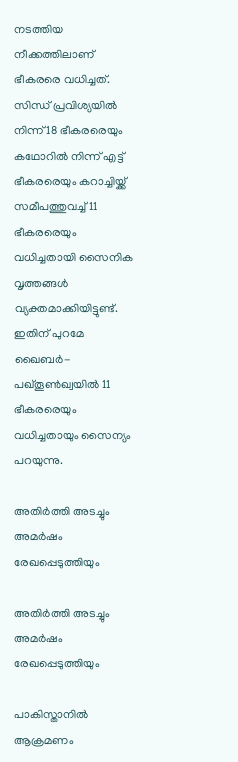നടത്തിയ നീക്കത്തിലാണ് ഭീകരരെ വധിച്ചത്. സിന്ധ് പ്രവിശ്യയില്‍ നിന്ന് 18 ഭീകരരെയും കഥോറില്‍ നിന്ന് എട്ട് ഭീകരരെയും കറാച്ചിയ്ക്ക് സമീപത്തുവച്ച് 11 ഭീകരരെയും വധിച്ചതായി സൈനിക വൃത്തങ്ങള്‍ വ്യക്തമാക്കിയിട്ടുണ്ട്. ഇതിന് പുറമേ ഖൈബര്‍- പഖ്തൂണ്‍ഖ്വയില്‍ 11 ഭീകരരെയും വധിച്ചതായും സൈന്യം പറയുന്നു.

അതിര്‍ത്തി അടച്ചും അമര്‍ഷം രേഖപ്പെടുത്തിയും

അതിര്‍ത്തി അടച്ചും അമര്‍ഷം രേഖപ്പെടുത്തിയും

പാകിസ്താനില്‍ ആക്രമണം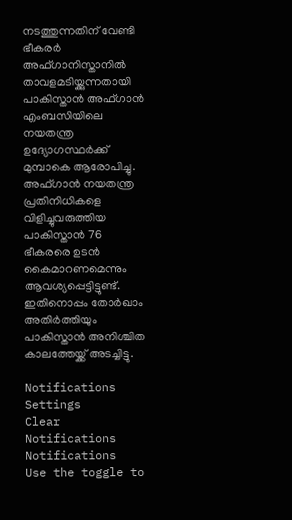നടത്തുന്നതിന് വേണ്ടി ഭീകരര്‍ അഫ്ഗാനിസ്താനില്‍ താവളമടിയ്ക്കുന്നതായി പാകിസ്താന്‍ അഫ്ഗാന്‍ എംബസിയിലെ നയതന്ത്ര ഉദ്യോഗസ്ഥര്‍ക്ക് മുമ്പാകെ ആരോപിച്ചു. അഫ്ഗാന്‍ നയതന്ത്ര പ്രതിനിധികളെ വിളിച്ചുവരുത്തിയ പാകിസ്താന്‍ 76 ഭീകരരെ ഉടന്‍ കൈമാറണമെന്നും ആവശ്യപ്പെട്ടിട്ടുണ്ട്. ഇതിനൊപ്പം തോര്‍ഖാം അതിര്‍ത്തിയും പാകിസ്താന്‍ അനിശ്ചിത കാലത്തേയ്ക്ക് അടച്ചിട്ടു.

Notifications
Settings
Clear Notifications
Notifications
Use the toggle to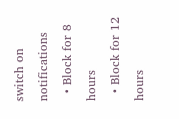switch on notifications
  • Block for 8 hours
  • Block for 12 hours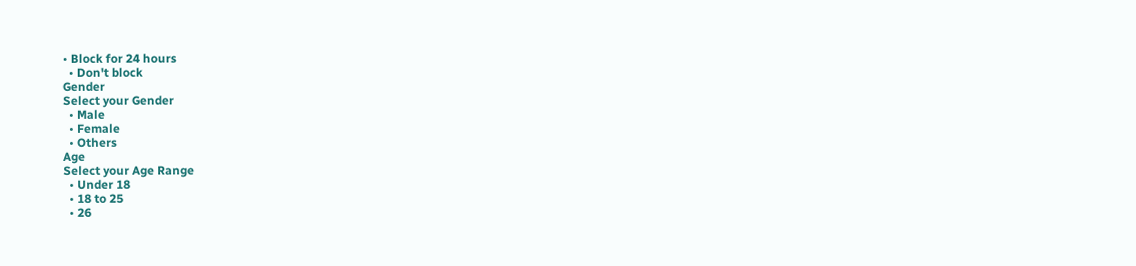• Block for 24 hours
  • Don't block
Gender
Select your Gender
  • Male
  • Female
  • Others
Age
Select your Age Range
  • Under 18
  • 18 to 25
  • 26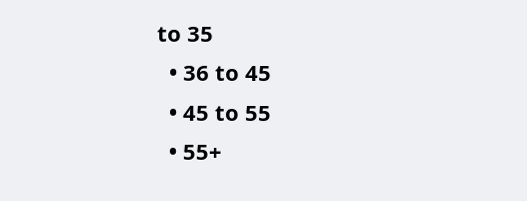to 35
  • 36 to 45
  • 45 to 55
  • 55+